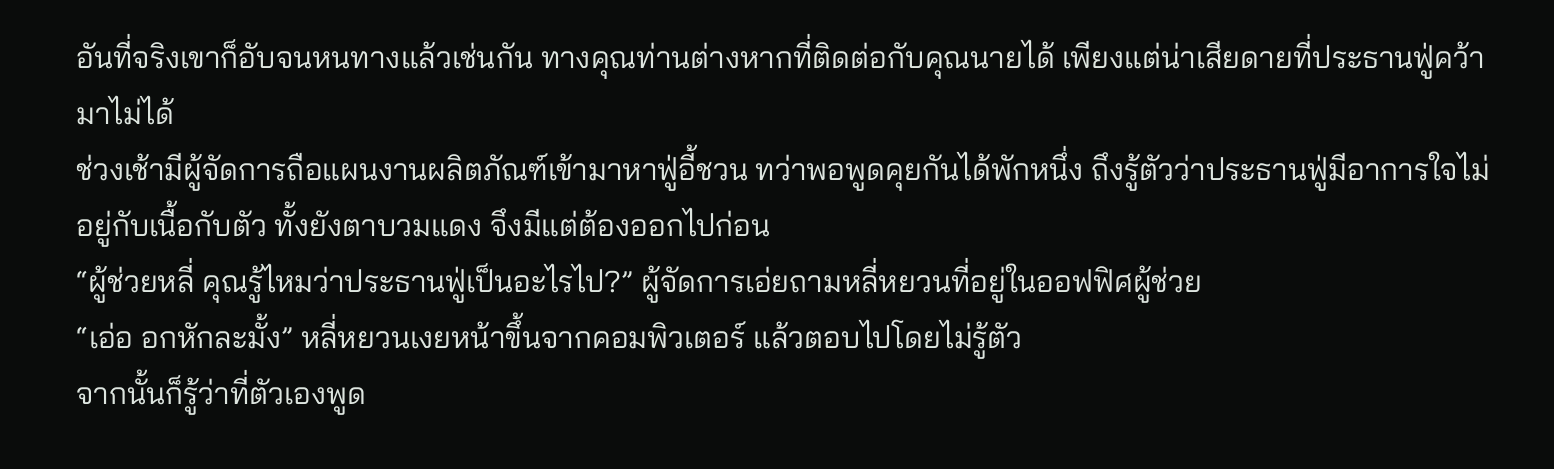อันที่จริงเขาก็อับจนหนทางแล้วเช่นกัน ทางคุณท่านต่างหากที่ติดต่อกับคุณนายได้ เพียงแต่น่าเสียดายที่ประธานฟู่คว้ามาไม่ได้
ช่วงเช้ามีผู้จัดการถือแผนงานผลิตภัณฑ์เข้ามาหาฟู่อี้ชวน ทว่าพอพูดคุยกันได้พักหนึ่ง ถึงรู้ตัวว่าประธานฟู่มีอาการใจไม่อยู่กับเนื้อกับตัว ทั้งยังตาบวมแดง จึงมีแต่ต้องออกไปก่อน
“ผู้ช่วยหลี่ คุณรู้ไหมว่าประธานฟู่เป็นอะไรไป?” ผู้จัดการเอ่ยถามหลี่หยวนที่อยู่ในออฟฟิศผู้ช่วย
“เอ่อ อกหักละมั้ง” หลี่หยวนเงยหน้าขึ้นจากคอมพิวเตอร์ แล้วตอบไปโดยไม่รู้ตัว
จากนั้นก็รู้ว่าที่ตัวเองพูด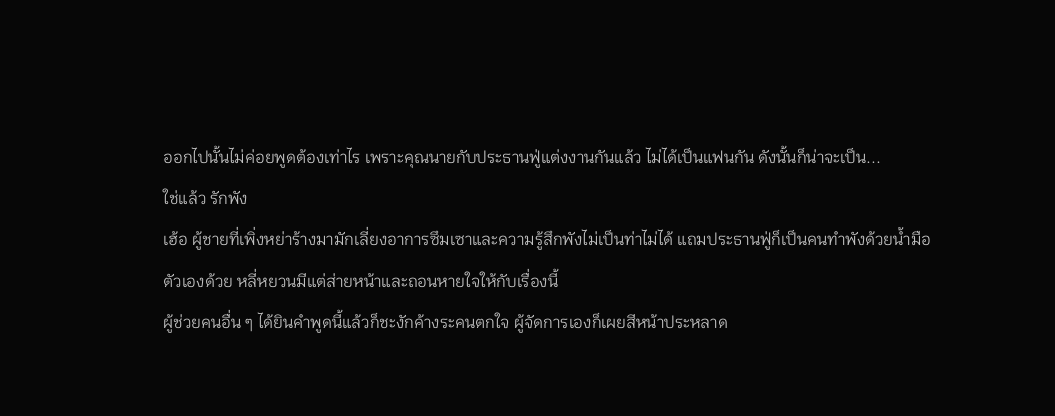ออกไปนั้นไม่ค่อยพูดต้องเท่าไร เพราะคุณนายกับประธานฟู่แต่งงานกันแล้ว ไม่ได้เป็นแฟนกัน ดังนั้นก็น่าจะเป็น...
ใช่แล้ว รักพัง
เฮ้อ ผู้ชายที่เพิ่งหย่าร้างมามักเลี่ยงอาการซึมเซาและความรู้สึกพังไม่เป็นท่าไม่ได้ แถมประธานฟู่ก็เป็นคนทำพังด้วยน้ำมือตัวเองด้วย หลี่หยวนมีแต่ส่ายหน้าและถอนหายใจให้กับเรื่องนี้
ผู้ช่วยคนอื่น ๆ ได้ยินคำพูดนี้แล้วก็ชะงักค้างระคนตกใจ ผู้จัดการเองก็เผยสีหน้าประหลาด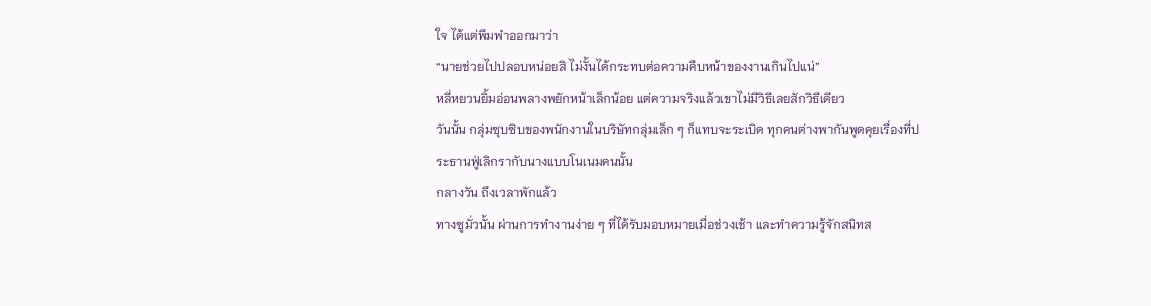ใจ ได้แต่พึมพำออกมาว่า
“นายช่วยไปปลอบหน่อยสิ ไม่งั้นได้กระทบต่อความคืบหน้าของงานเกินไปแน่”
หลี่หยวนยิ้มอ่อนพลางพยักหน้าเล็กน้อย แต่ความจริงแล้วเขาไม่มีวิธีเลยสักวิธีเดียว
วันนั้น กลุ่มซุบซิบของพนักงานในบริษัทกลุ่มเล็ก ๆ ก็แทบจะระเบิด ทุกคนต่างพากันพูดคุยเรื่องที่ประธานฟู่เลิกรากับนางแบบโนเนมคนนั้น
กลางวัน ถึงเวลาพักแล้ว
ทางซูมั่วนั้น ผ่านการทำงานง่าย ๆ ที่ได้รับมอบหมายเมื่อช่วงเช้า และทำความรู้จักสนิทส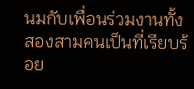นมกับเพื่อนร่วมงานทั้งสองสามคนเป็นที่เรียบร้อย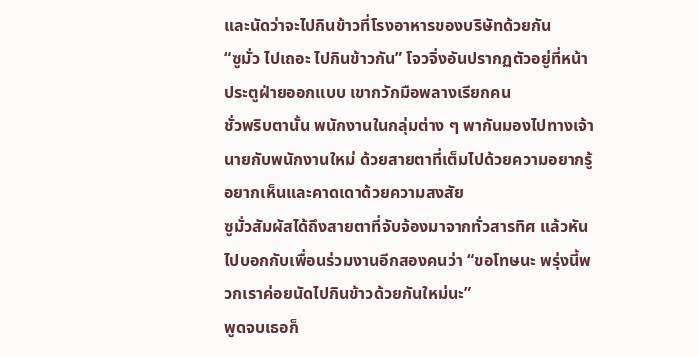และนัดว่าจะไปกินข้าวที่โรงอาหารของบริษัทด้วยกัน
“ซูมั่ว ไปเถอะ ไปกินข้าวกัน” โจวจิ่งอันปรากฏตัวอยู่ที่หน้าประตูฝ่ายออกแบบ เขากวักมือพลางเรียกคน
ชั่วพริบตานั้น พนักงานในกลุ่มต่าง ๆ พากันมองไปทางเจ้านายกับพนักงานใหม่ ด้วยสายตาที่เต็มไปด้วยความอยากรู้อยากเห็นและคาดเดาด้วยความสงสัย
ซูมั่วสัมผัสได้ถึงสายตาที่จับจ้องมาจากทั่วสารทิศ แล้วหันไปบอกกับเพื่อนร่วมงานอีกสองคนว่า “ขอโทษนะ พรุ่งนี้พวกเราค่อยนัดไปกินข้าวด้วยกันใหม่นะ”
พูดจบเธอก็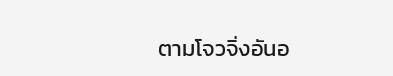ตามโจวจิ่งอันอ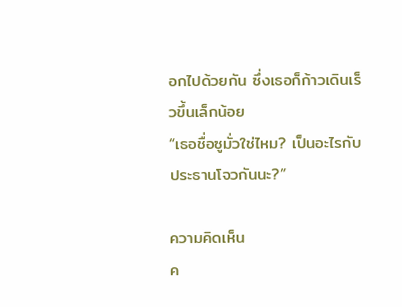อกไปด้วยกัน ซึ่งเธอก็ก้าวเดินเร็วขึ้นเล็กน้อย
“เธอชื่อซูมั่วใช่ไหม? เป็นอะไรกับประธานโจวกันนะ?”

ความคิดเห็น
ค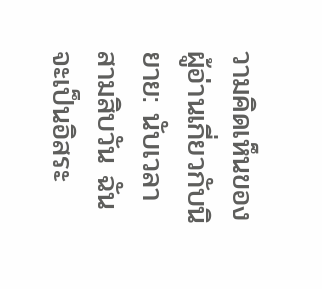วามคิดเห็นของผู้อ่านเกี่ยวกับนิยาย: นับเวลาสามสิบวัน ฉันจะเป็นอิสระ